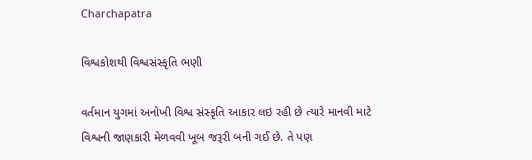Charchapatra

વિશ્વકોશથી વિશ્વસંસ્કૃતિ ભણી

વર્તમાન યુગમાં અનોખી વિશ્વ સંસ્કૃતિ આકાર લઇ રહી છે ત્યારે માનવી માટે વિશ્વની જાણકારી મેળવવી ખૂબ જરૂરી બની ગઈ છે. તે પણ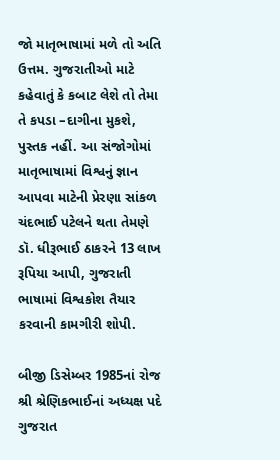જો માતૃભાષામાં મળે તો અતિ ઉત્તમ. ગુજરાતીઓ માટે કહેવાતું કે કબાટ લેશે તો તેમા તે કપડા –દાગીના મુકશે, પુસ્તક નહીં. આ સંજોગોમાં માતૃભાષામાં વિશ્વનું જ્ઞાન આપવા માટેની પ્રેરણા સાંકળ ચંદભાઈ પટેલને થતા તેમણે ડૉ. ધીરૂભાઈ ઠાકરને 13 લાખ રૂપિયા આપી, ગુજરાતી ભાષામાં વિશ્વકોશ તૈયાર કરવાની કામગીરી શોપી.

બીજી ડિસેમ્બર 1985નાં રોજ શ્રી શ્રેણિકભાઈનાં અધ્યક્ષ પદે ગુજરાત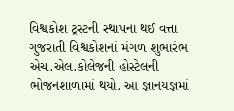વિશ્વકોશ ટ્રસ્ટની સ્થાપના થઈ વત્તા ગુજરાતી વિશ્વકોશનાં મંગળ શુભારંભ એચ.એલ.કોલેજની હોસ્ટેલની ભોજનશાળામાં થયો. આ જ્ઞાનયજ્ઞમાં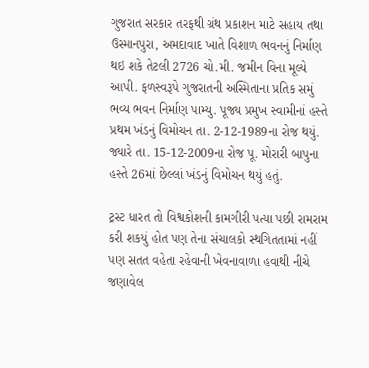ગુજરાત સરકાર તરફથી ગ્રંથ પ્રકાશન માટે સહાય તથા ઉસ્માનપુરા, અમદાવાદ ખાતે વિશાળ ભવનનું નિર્માણ થઇ શકે તેટલી 2726 ચો.મી. જમીન વિના મૂલ્યે આપી. ફળસ્વરૂપે ગુજરાતની અસ્મિતાના પ્રતિક સમું ભવ્ય ભવન નિર્માણ પામ્યુ. પૂજ્ય પ્રમુખ સ્વામીનાં હસ્તે પ્રથમ ખંડનું વિમોચન તા. 2-12-1989ના રોજ થયું. જ્યારે તા. 15-12-2009ના રોજ પૂ. મોરારી બાપુના હસ્તે 26માં છેલ્લાં ખંડનું વિમોચન થયું હતું.

ટ્રસ્ટ ધારત તો વિશ્વકોશની કામગીરી પત્યા પછી રામરામ કરી શકયું હોત પણ તેના સંચાલકો સ્થગિતતામાં નહીં પણ સતત વહેતા રહેવાની ખેવનાવાળા હવાથી નીચે જણાવેલ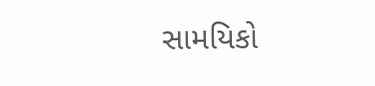સામયિકો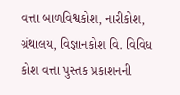વત્તા બાળવિશ્વકોશ, નારીકોશ, ગ્રંથાલય, વિજ્ઞાનકોશ વિ. વિવિધ કોશ વત્તા પુસ્તક પ્રકાશનની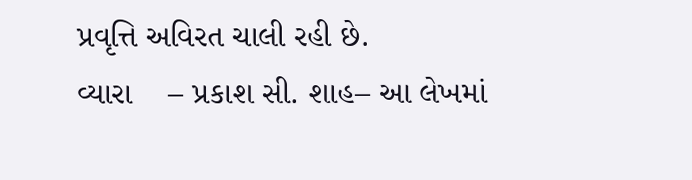પ્રવૃત્તિ અવિરત ચાલી રહી છે.
વ્યારા    – પ્રકાશ સી. શાહ– આ લેખમાં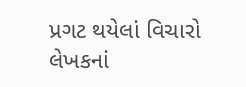પ્રગટ થયેલાં વિચારો લેખકનાં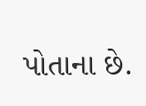પોતાના છે.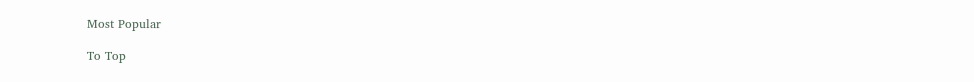Most Popular

To Top